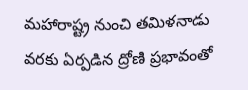మహారాష్ట్ర నుంచి తమిళనాడు వరకు ఏర్పడిన ద్రోణి ప్రభావంతో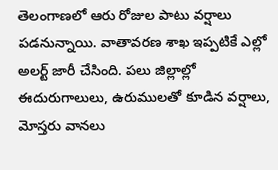తెలంగాణలో ఆరు రోజుల పాటు వర్షాలు పడనున్నాయి. వాతావరణ శాఖ ఇప్పటికే ఎల్లో అలర్ట్ జారీ చేసింది. పలు జిల్లాల్లో ఈదురుగాలులు, ఉరుములతో కూడిన వర్షాలు, మోస్తరు వానలు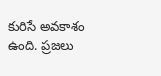కురిసే అవకాశం ఉంది. ప్రజలు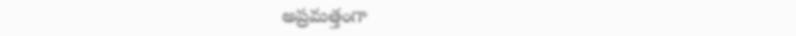అప్రమత్తంగా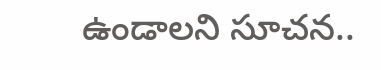ఉండాలని సూచన..